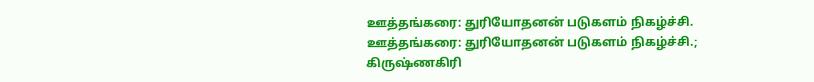ஊத்தங்கரை: துரியோதனன் படுகளம் நிகழ்ச்சி.
ஊத்தங்கரை: துரியோதனன் படுகளம் நிகழ்ச்சி.;
கிருஷ்ணகிரி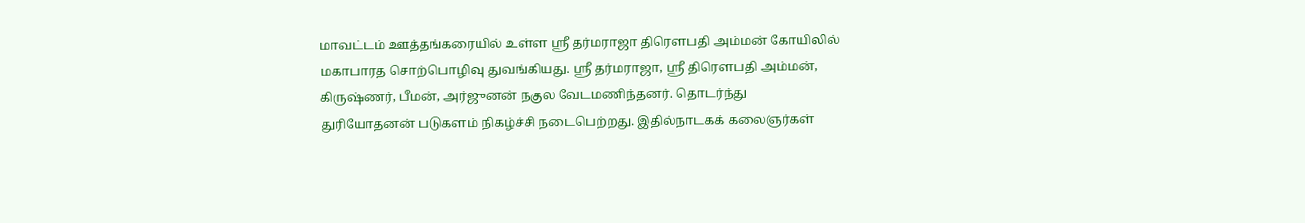மாவட்டம் ஊத்தங்கரையில் உள்ள ஸ்ரீ தர்மராஜா திரௌபதி அம்மன் கோயிலில் மகாபாரத சொற்பொழிவு துவங்கியது. ஸ்ரீ தர்மராஜா, ஸ்ரீ திரௌபதி அம்மன், கிருஷ்ணர், பீமன், அர்ஜுனன் நகுல வேடமணிந்தனர். தொடர்ந்து துரியோதனன் படுகளம் நிகழ்ச்சி நடைபெற்றது. இதில்நாடகக் கலைஞர்கள்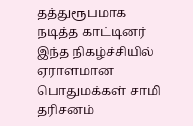தத்துரூபமாக நடித்த காட்டினர் இந்த நிகழ்ச்சியில் ஏராளமான பொதுமக்கள் சாமி தரிசனம்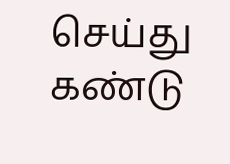செய்து கண்டு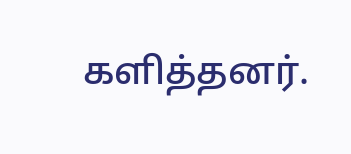களித்தனர்.